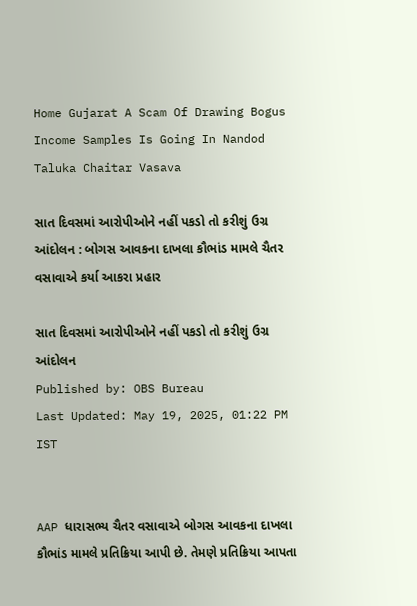Home Gujarat A Scam Of Drawing Bogus Income Samples Is Going In Nandod Taluka Chaitar Vasava

સાત દિવસમાં આરોપીઓને નહીં પકડો તો કરીશું ઉગ્ર આંદોલન : બોગસ આવકના દાખલા કૌભાંડ મામલે ચૈતર વસાવાએ કર્યા આકરા પ્રહાર

સાત દિવસમાં આરોપીઓને નહીં પકડો તો કરીશું ઉગ્ર આંદોલન
Published by: OBS Bureau
Last Updated: May 19, 2025, 01:22 PM IST


AAP ધારાસભ્ય ચૈતર વસાવાએ બોગસ આવકના દાખલા કૌભાંડ મામલે પ્રતિક્રિયા આપી છે. તેમણે પ્રતિક્રિયા આપતા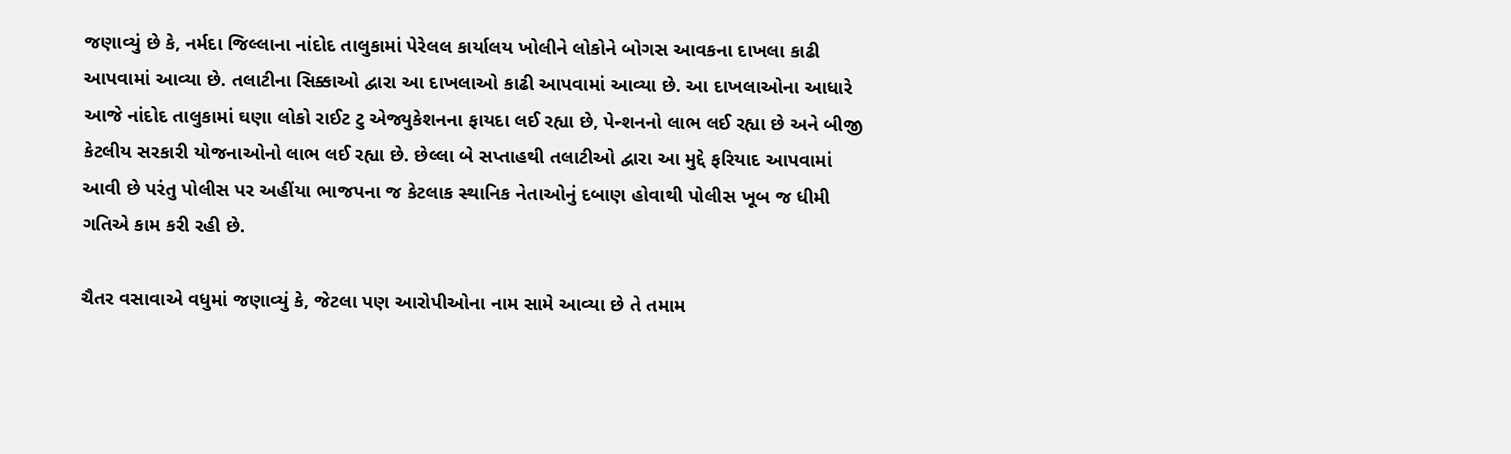જણાવ્યું છે કે, નર્મદા જિલ્લાના નાંદોદ તાલુકામાં પેરેલલ કાર્યાલય ખોલીને લોકોને બોગસ આવકના દાખલા કાઢી આપવામાં આવ્યા છે. તલાટીના સિક્કાઓ દ્વારા આ દાખલાઓ કાઢી આપવામાં આવ્યા છે. આ દાખલાઓના આધારે આજે નાંદોદ તાલુકામાં ઘણા લોકો રાઈટ ટુ એજ્યુકેશનના ફાયદા લઈ રહ્યા છે, પેન્શનનો લાભ લઈ રહ્યા છે અને બીજી કેટલીય સરકારી યોજનાઓનો લાભ લઈ રહ્યા છે. છેલ્લા બે સપ્તાહથી તલાટીઓ દ્વારા આ મુદ્દે ફરિયાદ આપવામાં આવી છે પરંતુ પોલીસ પર અહીંયા ભાજપના જ કેટલાક સ્થાનિક નેતાઓનું દબાણ હોવાથી પોલીસ ખૂબ જ ધીમી ગતિએ કામ કરી રહી છે.

ચૈતર વસાવાએ વધુમાં જણાવ્યું કે, જેટલા પણ આરોપીઓના નામ સામે આવ્યા છે તે તમામ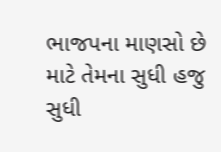ભાજપના માણસો છે માટે તેમના સુધી હજુ સુધી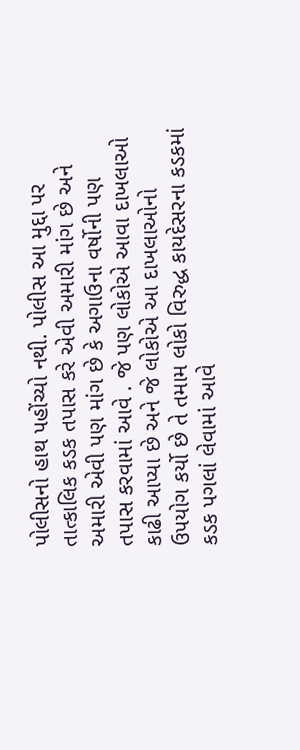પોલીસનો હાથ પહોંચ્યો નથી. પોલીસ આ મુદ્દા પર તાત્કાલિક કડક તપાસ કરે એવી અમારી માંગ છે અને અમારી એવી પણ માંગ છે કે અગાઉના વર્ષોની પણ તપાસ કરવામાં આવે . જે પણ લોકોએ આવા દાખલાઓ કાઢી આપ્યા છે અને જે લોકોએ આ દાખલાઓનો ઉપયોગ કર્યો છે તે તમામ લોકો વિરુદ્ધ કાયદેસરના કડકમાં કડક પગલાં લેવામાં આવે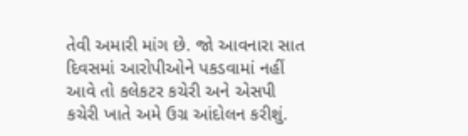તેવી અમારી માંગ છે. જો આવનારા સાત દિવસમાં આરોપીઓને પકડવામાં નહીં આવે તો કલેકટર કચેરી અને એસપી કચેરી ખાતે અમે ઉગ્ર આંદોલન કરીશું.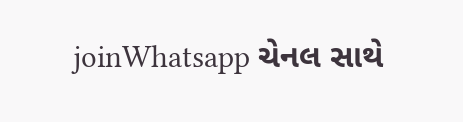joinWhatsapp ચેનલ સાથે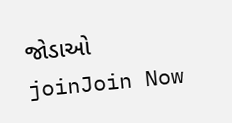જોડાઓ
joinJoin Now